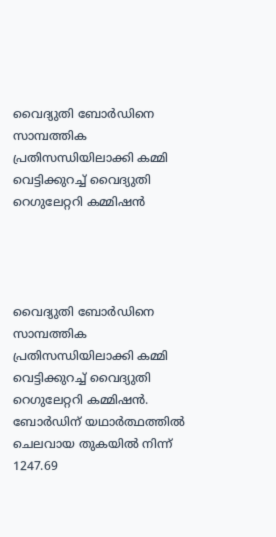വൈദ്യുതി ബോർഡിനെ സാമ്പത്തിക പ്രതിസന്ധിയിലാക്കി കമ്മി വെട്ടിക്കുറച്ച് വൈദ്യുതി റെഗുലേറ്ററി കമ്മിഷൻ




വൈദ്യുതി ബോർഡിനെ സാമ്പത്തിക പ്രതിസന്ധിയിലാക്കി കമ്മി വെട്ടിക്കുറച്ച് വൈദ്യുതി റെഗുലേറ്ററി കമ്മിഷൻ. ബോർഡിന് യഥാർത്ഥത്തിൽ ചെലവായ തുകയിൽ നിന്ന് 1247.69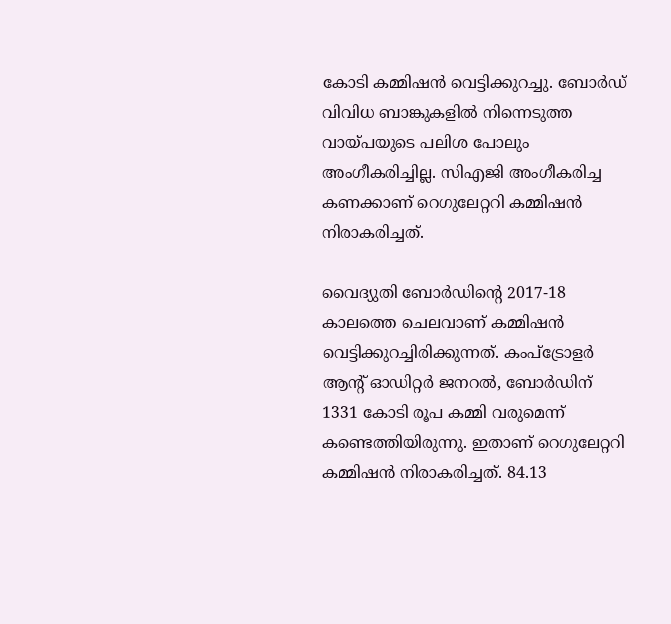കോടി കമ്മിഷൻ വെട്ടിക്കുറച്ചു. ബോർഡ് വിവിധ ബാങ്കുകളിൽ നിന്നെടുത്ത വായ്പയുടെ പലിശ പോലും അംഗീകരിച്ചില്ല. സിഎജി അംഗീകരിച്ച കണക്കാണ് റെഗുലേറ്ററി കമ്മിഷൻ നിരാകരിച്ചത്.

വൈദ്യുതി ബോർഡിന്റെ 2017-18 കാലത്തെ ചെലവാണ് കമ്മിഷൻ വെട്ടിക്കുറച്ചിരിക്കുന്നത്. കംപ്‌ട്രോളർ ആന്റ് ഓഡിറ്റർ ജനറൽ, ബോർഡിന് 1331 കോടി രൂപ കമ്മി വരുമെന്ന് കണ്ടെത്തിയിരുന്നു. ഇതാണ് റെഗുലേറ്ററി കമ്മിഷൻ നിരാകരിച്ചത്. 84.13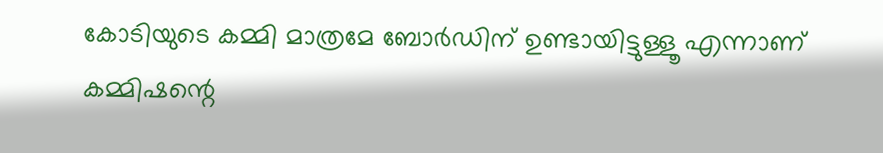കോടിയുടെ കമ്മി മാത്രമേ ബോർഡിന് ഉണ്ടായിട്ടുള്ളൂ എന്നാണ് കമ്മിഷന്റെ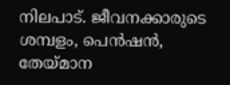നിലപാട്. ജീവനക്കാരുടെ ശമ്പളം, പെൻഷൻ, തേയ്മാന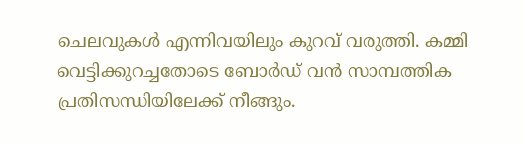ചെലവുകൾ എന്നിവയിലും കുറവ് വരുത്തി. കമ്മി വെട്ടിക്കുറച്ചതോടെ ബോർഡ് വൻ സാമ്പത്തിക പ്രതിസന്ധിയിലേക്ക് നീങ്ങും.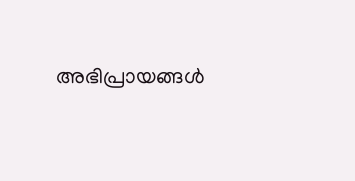അഭിപ്രായങ്ങള്‍